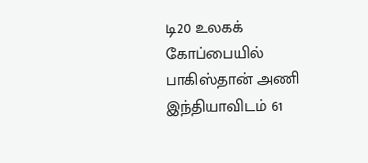டி20 உலகக் கோப்பையில் பாகிஸ்தான் அணி இந்தியாவிடம் 61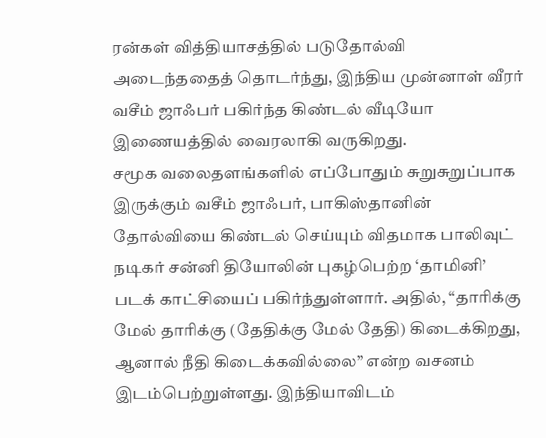ரன்கள் வித்தியாசத்தில் படுதோல்வி அடைந்ததைத் தொடர்ந்து, இந்திய முன்னாள் வீரர் வசீம் ஜாஃபர் பகிர்ந்த கிண்டல் வீடியோ இணையத்தில் வைரலாகி வருகிறது.
சமூக வலைதளங்களில் எப்போதும் சுறுசுறுப்பாக இருக்கும் வசீம் ஜாஃபர், பாகிஸ்தானின் தோல்வியை கிண்டல் செய்யும் விதமாக பாலிவுட் நடிகர் சன்னி தியோலின் புகழ்பெற்ற ‘தாமினி’ படக் காட்சியைப் பகிர்ந்துள்ளார். அதில், “தாரிக்கு மேல் தாரிக்கு (தேதிக்கு மேல் தேதி) கிடைக்கிறது, ஆனால் நீதி கிடைக்கவில்லை” என்ற வசனம் இடம்பெற்றுள்ளது. இந்தியாவிடம்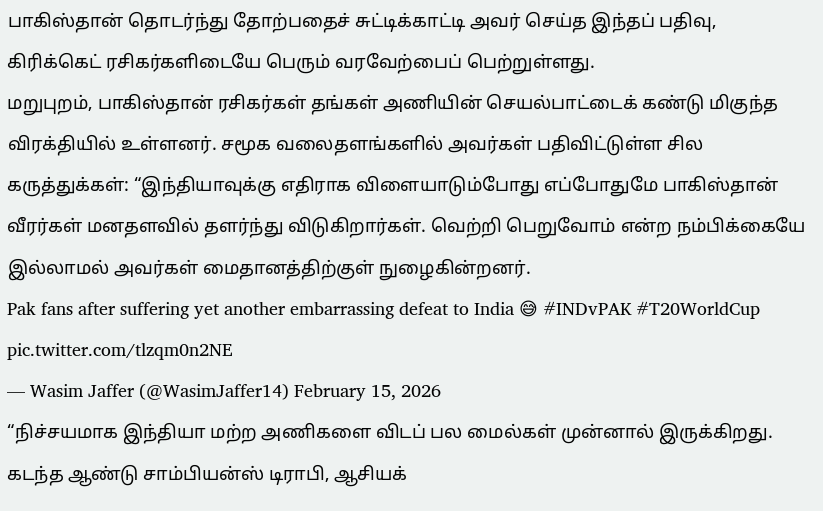பாகிஸ்தான் தொடர்ந்து தோற்பதைச் சுட்டிக்காட்டி அவர் செய்த இந்தப் பதிவு, கிரிக்கெட் ரசிகர்களிடையே பெரும் வரவேற்பைப் பெற்றுள்ளது.
மறுபுறம், பாகிஸ்தான் ரசிகர்கள் தங்கள் அணியின் செயல்பாட்டைக் கண்டு மிகுந்த விரக்தியில் உள்ளனர். சமூக வலைதளங்களில் அவர்கள் பதிவிட்டுள்ள சில கருத்துக்கள்: “இந்தியாவுக்கு எதிராக விளையாடும்போது எப்போதுமே பாகிஸ்தான் வீரர்கள் மனதளவில் தளர்ந்து விடுகிறார்கள். வெற்றி பெறுவோம் என்ற நம்பிக்கையே இல்லாமல் அவர்கள் மைதானத்திற்குள் நுழைகின்றனர்.
Pak fans after suffering yet another embarrassing defeat to India 😅 #INDvPAK #T20WorldCup pic.twitter.com/tlzqm0n2NE
— Wasim Jaffer (@WasimJaffer14) February 15, 2026
“நிச்சயமாக இந்தியா மற்ற அணிகளை விடப் பல மைல்கள் முன்னால் இருக்கிறது. கடந்த ஆண்டு சாம்பியன்ஸ் டிராபி, ஆசியக்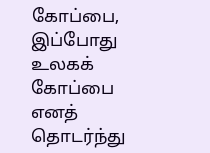கோப்பை, இப்போது உலகக் கோப்பை எனத் தொடர்ந்து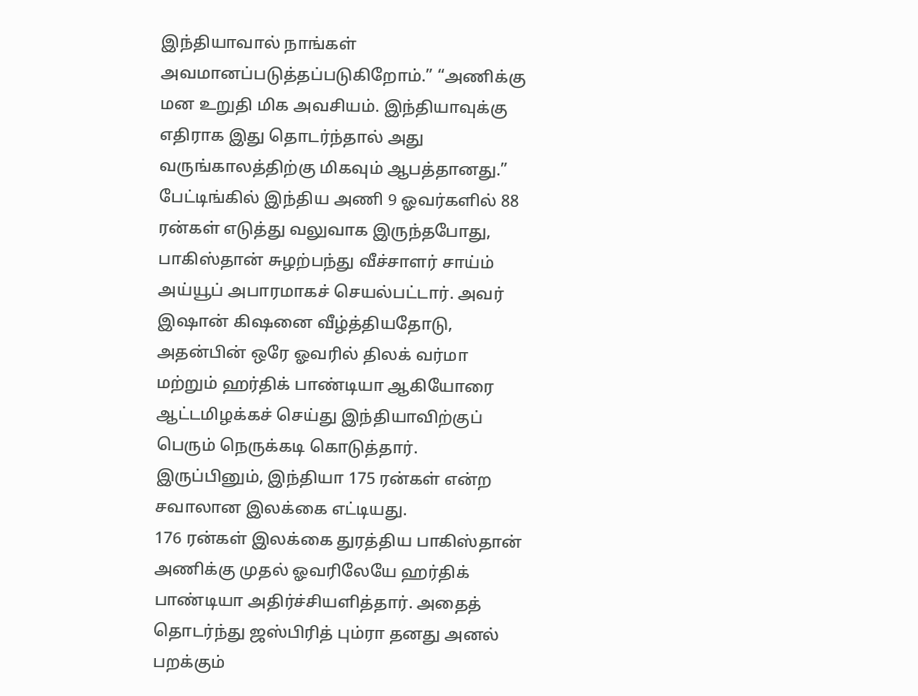இந்தியாவால் நாங்கள் அவமானப்படுத்தப்படுகிறோம்.” “அணிக்கு மன உறுதி மிக அவசியம். இந்தியாவுக்கு எதிராக இது தொடர்ந்தால் அது வருங்காலத்திற்கு மிகவும் ஆபத்தானது.”
பேட்டிங்கில் இந்திய அணி 9 ஓவர்களில் 88 ரன்கள் எடுத்து வலுவாக இருந்தபோது, பாகிஸ்தான் சுழற்பந்து வீச்சாளர் சாய்ம் அய்யூப் அபாரமாகச் செயல்பட்டார். அவர் இஷான் கிஷனை வீழ்த்தியதோடு, அதன்பின் ஒரே ஓவரில் திலக் வர்மா மற்றும் ஹர்திக் பாண்டியா ஆகியோரை ஆட்டமிழக்கச் செய்து இந்தியாவிற்குப் பெரும் நெருக்கடி கொடுத்தார். இருப்பினும், இந்தியா 175 ரன்கள் என்ற சவாலான இலக்கை எட்டியது.
176 ரன்கள் இலக்கை துரத்திய பாகிஸ்தான் அணிக்கு முதல் ஓவரிலேயே ஹர்திக் பாண்டியா அதிர்ச்சியளித்தார். அதைத் தொடர்ந்து ஜஸ்பிரித் பும்ரா தனது அனல் பறக்கும்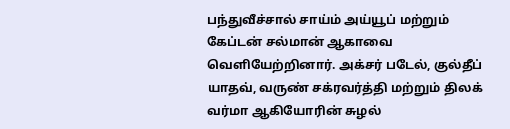பந்துவீச்சால் சாய்ம் அய்யூப் மற்றும் கேப்டன் சல்மான் ஆகாவை வெளியேற்றினார். அக்சர் படேல், குல்தீப் யாதவ், வருண் சக்ரவர்த்தி மற்றும் திலக் வர்மா ஆகியோரின் சுழல்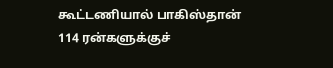கூட்டணியால் பாகிஸ்தான் 114 ரன்களுக்குச்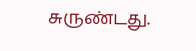சுருண்டது.